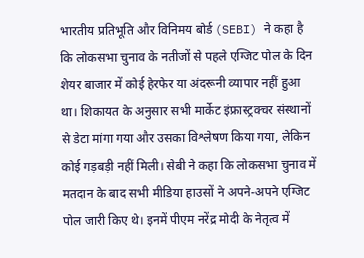भारतीय प्रतिभूति और विनिमय बोर्ड (SEBI) ने कहा है कि लोकसभा चुनाव के नतीजों से पहले एग्जिट पोल के दिन शेयर बाजार में कोई हेरफेर या अंदरूनी व्यापार नहीं हुआ था। शिकायत के अनुसार सभी मार्केट इंफ्रास्ट्रक्चर संस्थानों से डेटा मांगा गया और उसका विश्लेषण किया गया, लेकिन कोई गड़बड़ी नहीं मिली। सेबी ने कहा कि लोकसभा चुनाव में मतदान के बाद सभी मीडिया हाउसों ने अपने-अपने एग्जिट पोल जारी किए थे। इनमें पीएम नरेंद्र मोदी के नेतृत्व में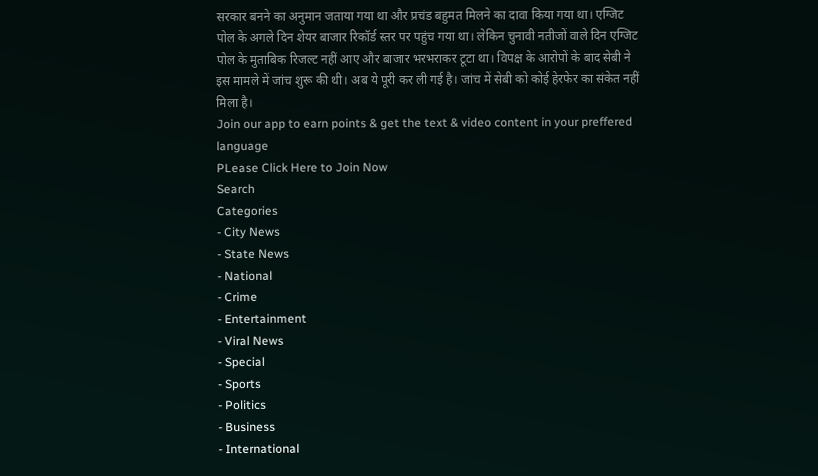सरकार बनने का अनुमान जताया गया था और प्रचंड बहुमत मिलने का दावा किया गया था। एग्जिट पोल के अगले दिन शेयर बाजार रिकॉर्ड स्तर पर पहुंच गया था। लेकिन चुनावी नतीजों वाले दिन एग्जिट पोल के मुताबिक रिजल्ट नहीं आए और बाजार भरभराकर टूटा था। विपक्ष के आरोपों के बाद सेबी ने इस मामले में जांच शुरू की थी। अब ये पूरी कर ली गई है। जांच में सेबी को कोई हेरफेर का संकेत नहीं मिला है।
Join our app to earn points & get the text & video content in your preffered language
PLease Click Here to Join Now
Search
Categories
- City News
- State News
- National
- Crime
- Entertainment
- Viral News
- Special
- Sports
- Politics
- Business
- International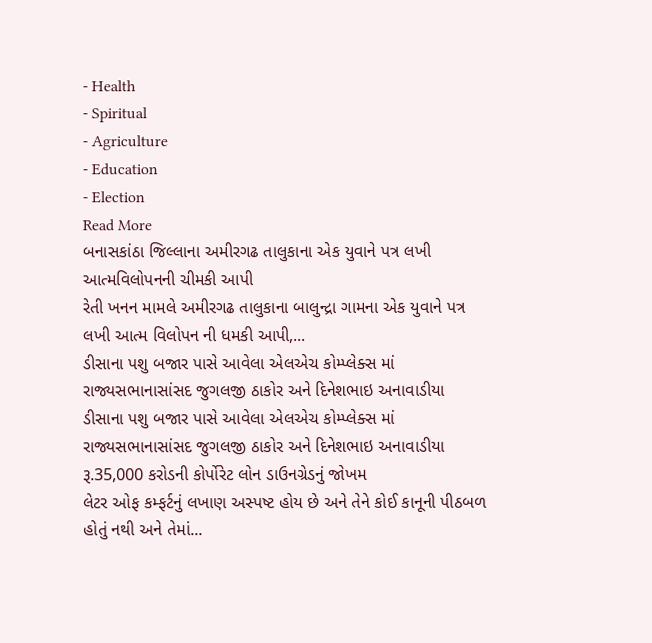- Health
- Spiritual
- Agriculture
- Education
- Election
Read More
બનાસકાંઠા જિલ્લાના અમીરગઢ તાલુકાના એક યુવાને પત્ર લખી આત્મવિલોપનની ચીમકી આપી
રેતી ખનન મામલે અમીરગઢ તાલુકાના બાલુન્દ્રા ગામના એક યુવાને પત્ર લખી આત્મ વિલોપન ની ધમકી આપી,...
ડીસાના પશુ બજાર પાસે આવેલા એલએચ કોમ્પ્લેક્સ માં રાજ્યસભાનાસાંસદ જુગલજી ઠાકોર અને દિનેશભાઇ અનાવાડીયા
ડીસાના પશુ બજાર પાસે આવેલા એલએચ કોમ્પ્લેક્સ માં રાજ્યસભાનાસાંસદ જુગલજી ઠાકોર અને દિનેશભાઇ અનાવાડીયા
રૂ.35,000 કરોડની કોર્પોરેટ લોન ડાઉનગ્રેડનું જોખમ
લેટર ઓફ કમ્ફર્ટનું લખાણ અસ્પષ્ટ હોય છે અને તેને કોઈ કાનૂની પીઠબળ હોતું નથી અને તેમાં...